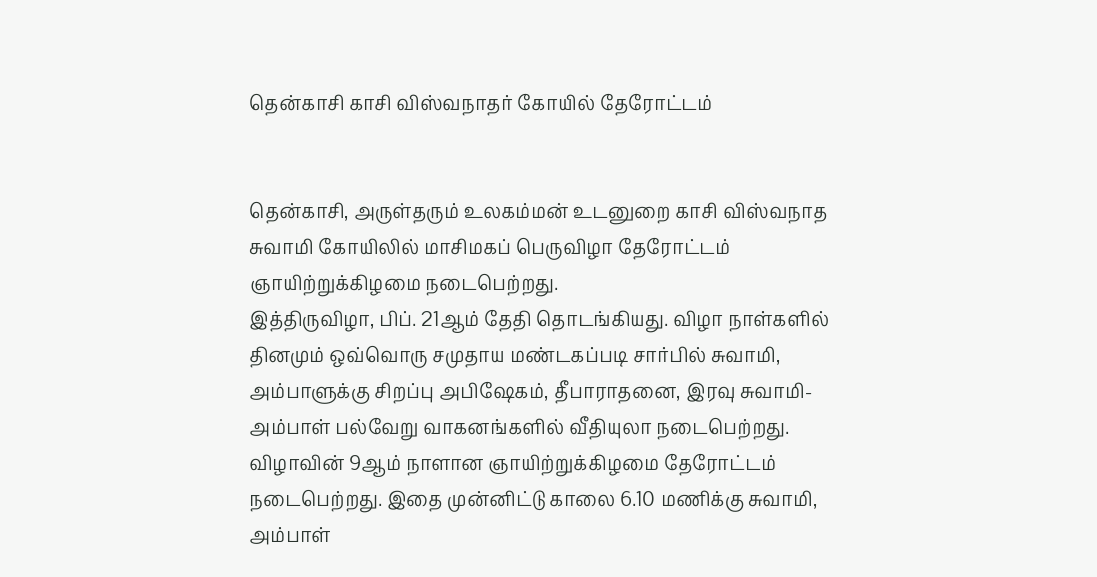தென்காசி காசி விஸ்வநாதர் கோயில் தேரோட்டம்


தென்காசி, அருள்தரும் உலகம்மன் உடனுறை காசி விஸ்வநாத சுவாமி கோயிலில் மாசிமகப் பெருவிழா தேரோட்டம் ஞாயிற்றுக்கிழமை நடைபெற்றது.
இத்திருவிழா, பிப். 21ஆம் தேதி தொடங்கியது. விழா நாள்களில் தினமும் ஒவ்வொரு சமுதாய மண்டகப்படி சார்பில் சுவாமி, அம்பாளுக்கு சிறப்பு அபிஷேகம், தீபாராதனை, இரவு சுவாமி-அம்பாள் பல்வேறு வாகனங்களில் வீதியுலா நடைபெற்றது.
விழாவின் 9ஆம் நாளான ஞாயிற்றுக்கிழமை தேரோட்டம் நடைபெற்றது. இதை முன்னிட்டு காலை 6.10 மணிக்கு சுவாமி, அம்பாள்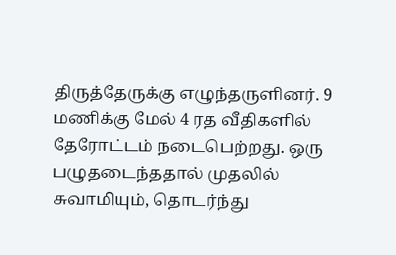திருத்தேருக்கு எழுந்தருளினர். 9 மணிக்கு மேல் 4 ரத வீதிகளில் தேரோட்டம் நடைபெற்றது. ஒரு பழுதடைந்ததால் முதலில் சுவாமியும், தொடர்ந்து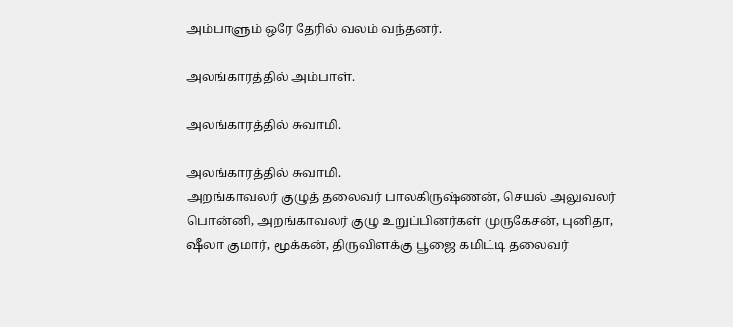அம்பாளும் ஒரே தேரில் வலம் வந்தனர்.

அலங்காரத்தில் அம்பாள்.

அலங்காரத்தில் சுவாமி.

அலங்காரத்தில் சுவாமி.
அறங்காவலர் குழுத் தலைவர் பாலகிருஷ்ணன், செயல் அலுவலர் பொன்னி, அறங்காவலர் குழு உறுப்பினர்கள் முருகேசன், புனிதா, ஷீலா குமார், மூக்கன், திருவிளக்கு பூஜை கமிட்டி தலைவர்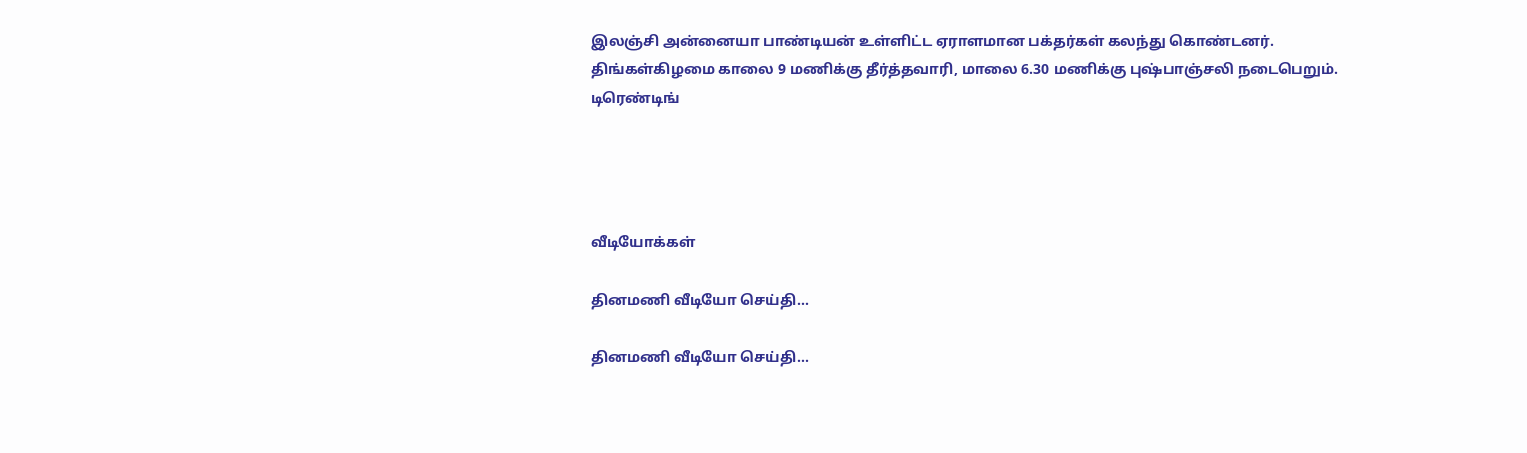இலஞ்சி அன்னையா பாண்டியன் உள்ளிட்ட ஏராளமான பக்தர்கள் கலந்து கொண்டனர்.
திங்கள்கிழமை காலை 9 மணிக்கு தீர்த்தவாரி, மாலை 6.30 மணிக்கு புஷ்பாஞ்சலி நடைபெறும்.
டிரெண்டிங்




வீடியோக்கள்

தினமணி வீடியோ செய்தி...

தினமணி வீடியோ செய்தி...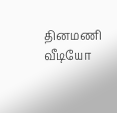தினமணி வீடியோ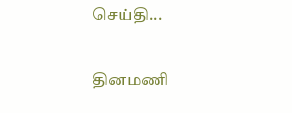செய்தி...

தினமணி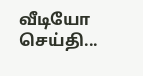வீடியோ செய்தி...